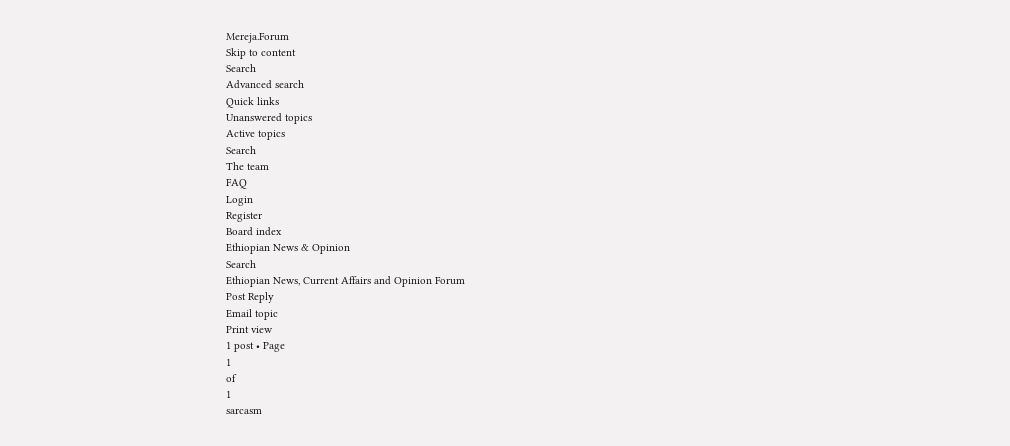Mereja.Forum
Skip to content
Search
Advanced search
Quick links
Unanswered topics
Active topics
Search
The team
FAQ
Login
Register
Board index
Ethiopian News & Opinion
Search
Ethiopian News, Current Affairs and Opinion Forum
Post Reply
Email topic
Print view
1 post • Page
1
of
1
sarcasm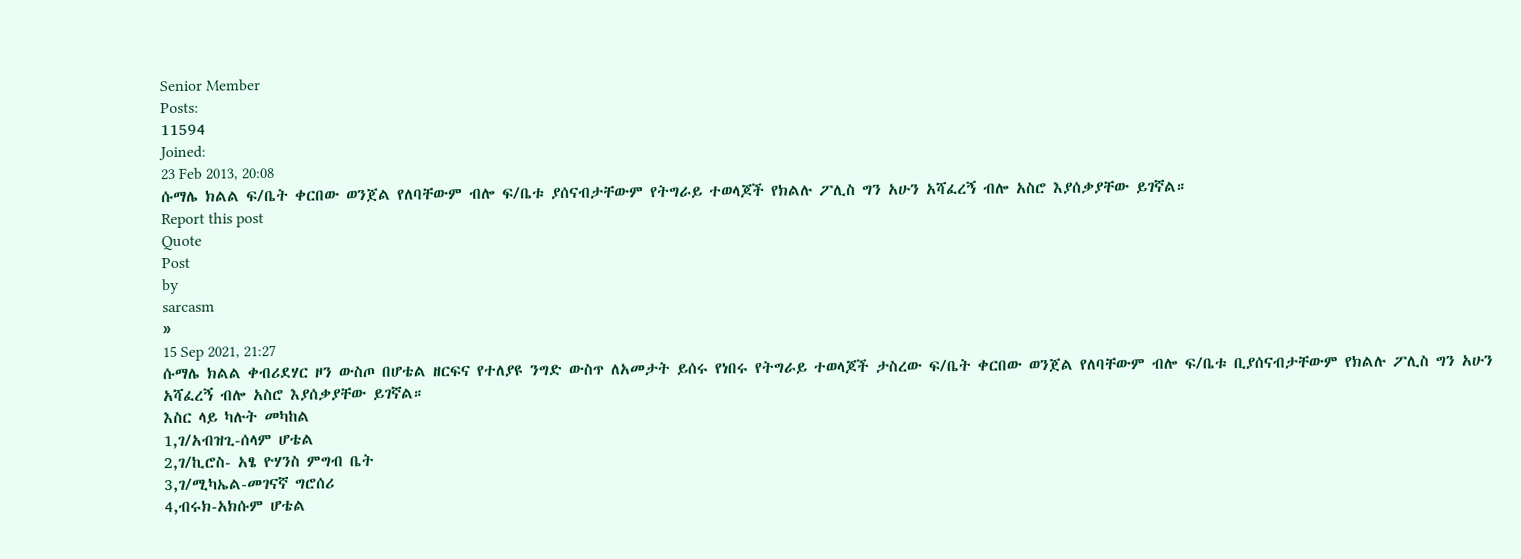Senior Member
Posts:
11594
Joined:
23 Feb 2013, 20:08
ሱማሌ ክልል ፍ/ቤት ቀርበው ወንጀል የለባቸውም ብሎ ፍ/ቤቱ ያሰናብታቸውም የትግራይ ተወላጆች የክልሉ ፖሊስ ግን አሁን አሻፈረኝ ብሎ አስሮ እያሰቃያቸው ይገኛል።
Report this post
Quote
Post
by
sarcasm
»
15 Sep 2021, 21:27
ሱማሌ ክልል ቀብሪደሃር ዞን ውስጦ በሆቴል ዘርፍና የተለያዩ ንግድ ውስጥ ለአመታት ይሰሩ የነበሩ የትግራይ ተወላጆች ታስረው ፍ/ቤት ቀርበው ወንጀል የለባቸውም ብሎ ፍ/ቤቱ ቢያሰናብታቸውም የክልሉ ፖሊስ ግን አሁን አሻፈረኝ ብሎ አስሮ እያሰቃያቸው ይገኛል።
እስር ላይ ካሉት መካከል
1,ገ/አብዝጊ-ሰላም ሆቴል
2,ገ/ኪሮስ- አፄ ዮሃንስ ምግብ ቤት
3,ገ/ሚካኤል-መገናኛ ግሮሰሪ
4,ብሩክ-አክሱም ሆቴል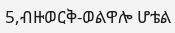5,ብዙወርቅ-ወልዋሎ ሆቴል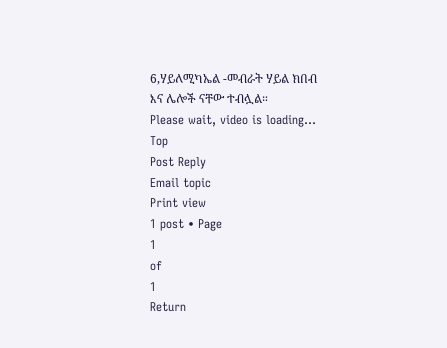6,ሃይለሚካኤል -መብራት ሃይል ክበብ እና ሌሎች ናቸው ተብሏል።
Please wait, video is loading...
Top
Post Reply
Email topic
Print view
1 post • Page
1
of
1
Return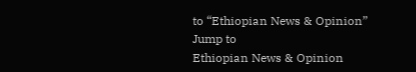to “Ethiopian News & Opinion”
Jump to
Ethiopian News & Opinion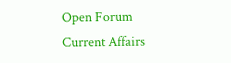Open Forum
Current Affairs